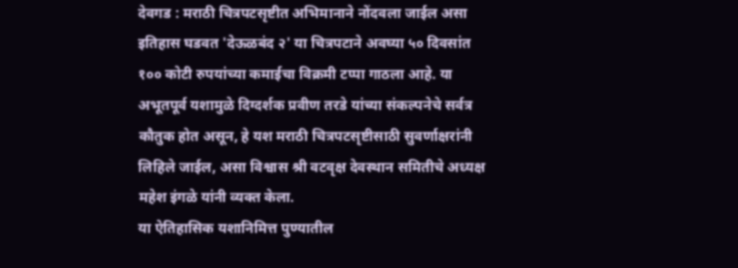देवगड : मराठी चित्रपटसृष्टीत अभिमानाने नोंदवला जाईल असा इतिहास घडवत 'देऊळबंद २' या चित्रपटाने अवघ्या ५० दिवसांत १०० कोटी रुपयांच्या कमाईचा विक्रमी टप्पा गाठला आहे. या अभूतपूर्व यशामुळे दिग्दर्शक प्रवीण तरडे यांच्या संकल्पनेचे सर्वत्र कौतुक होत असून, हे यश मराठी चित्रपटसृष्टीसाठी सुवर्णाक्षरांनी लिहिले जाईल, असा विश्वास श्री वटवृक्ष देवस्थान समितीचे अध्यक्ष महेश इंगळे यांनी व्यक्त केला.
या ऐतिहासिक यशानिमित्त पुण्यातील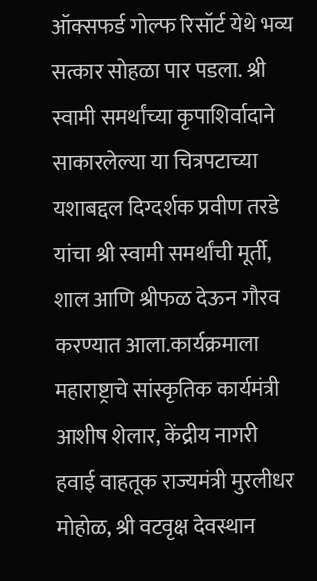ऑक्सफर्ड गोल्फ रिसॉर्ट येथे भव्य सत्कार सोहळा पार पडला. श्री स्वामी समर्थांच्या कृपाशिर्वादाने साकारलेल्या या चित्रपटाच्या यशाबद्दल दिग्दर्शक प्रवीण तरडे यांचा श्री स्वामी समर्थांची मूर्ती, शाल आणि श्रीफळ देऊन गौरव करण्यात आला.कार्यक्रमाला महाराष्ट्राचे सांस्कृतिक कार्यमंत्री आशीष शेलार, केंद्रीय नागरी हवाई वाहतूक राज्यमंत्री मुरलीधर मोहोळ, श्री वटवृक्ष देवस्थान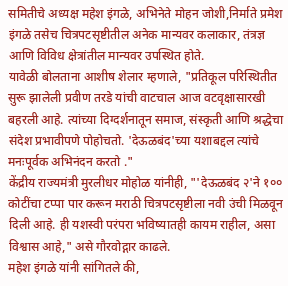समितीचे अध्यक्ष महेश इंगळे, अभिनेते मोहन जोशी,निर्माते प्रमेश इंगळे तसेच चित्रपटसृष्टीतील अनेक मान्यवर कलाकार, तंत्रज्ञ आणि विविध क्षेत्रांतील मान्यवर उपस्थित होते.
यावेळी बोलताना आशीष शेलार म्हणाले, "प्रतिकूल परिस्थितीत सुरू झालेली प्रवीण तरडे यांची वाटचाल आज वटवृक्षासारखी बहरली आहे. त्यांच्या दिग्दर्शनातून समाज, संस्कृती आणि श्रद्धेचा संदेश प्रभावीपणे पोहोचतो. 'देऊळबंद'च्या यशाबद्दल त्यांचे मनःपूर्वक अभिनंदन करतो ."
केंद्रीय राज्यमंत्री मुरलीधर मोहोळ यांनीही, "'देऊळबंद २'ने १०० कोटींचा टप्पा पार करून मराठी चित्रपटसृष्टीला नवी उंची मिळवून दिली आहे. ही यशस्वी परंपरा भविष्यातही कायम राहील, असा विश्वास आहे," असे गौरवोद्गार काढले.
महेश इंगळे यांनी सांगितले की,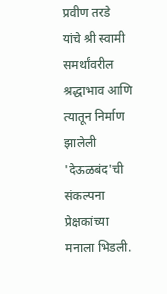प्रवीण तरडे यांचे श्री स्वामी समर्थांवरील श्रद्धाभाव आणि त्यातून निर्माण झालेली 'देऊळबंद'ची संकल्पना प्रेक्षकांच्या मनाला भिडली.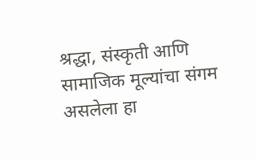श्रद्धा, संस्कृती आणि सामाजिक मूल्यांचा संगम असलेला हा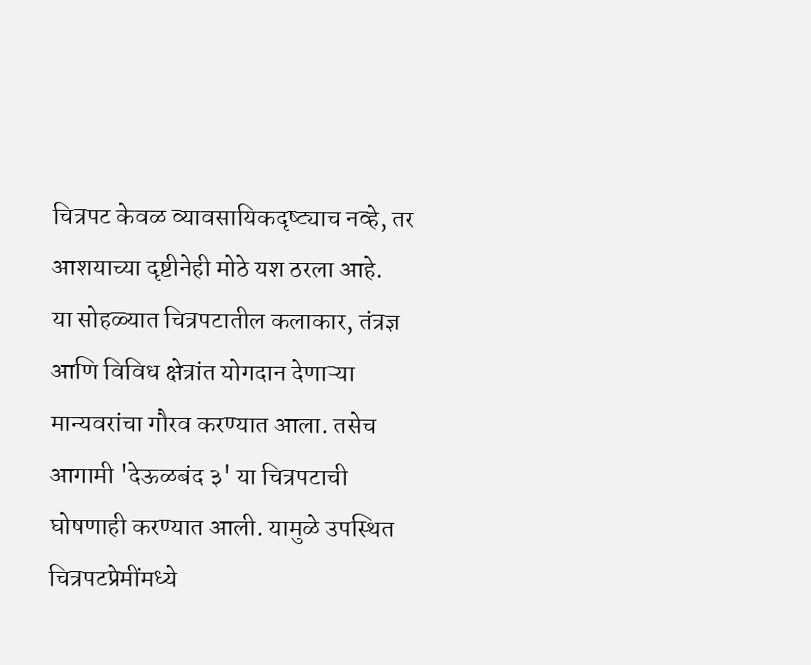चित्रपट केवळ व्यावसायिकदृष्ट्याच नव्हे, तर आशयाच्या दृष्टीनेही मोठे यश ठरला आहे.
या सोहळ्यात चित्रपटातील कलाकार, तंत्रज्ञ आणि विविध क्षेत्रांत योगदान देणाऱ्या मान्यवरांचा गौरव करण्यात आला. तसेच आगामी 'देऊळबंद ३' या चित्रपटाची घोषणाही करण्यात आली. यामुळे उपस्थित चित्रपटप्रेमींमध्ये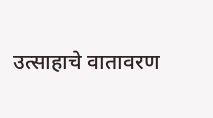उत्साहाचे वातावरण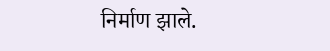निर्माण झाले.